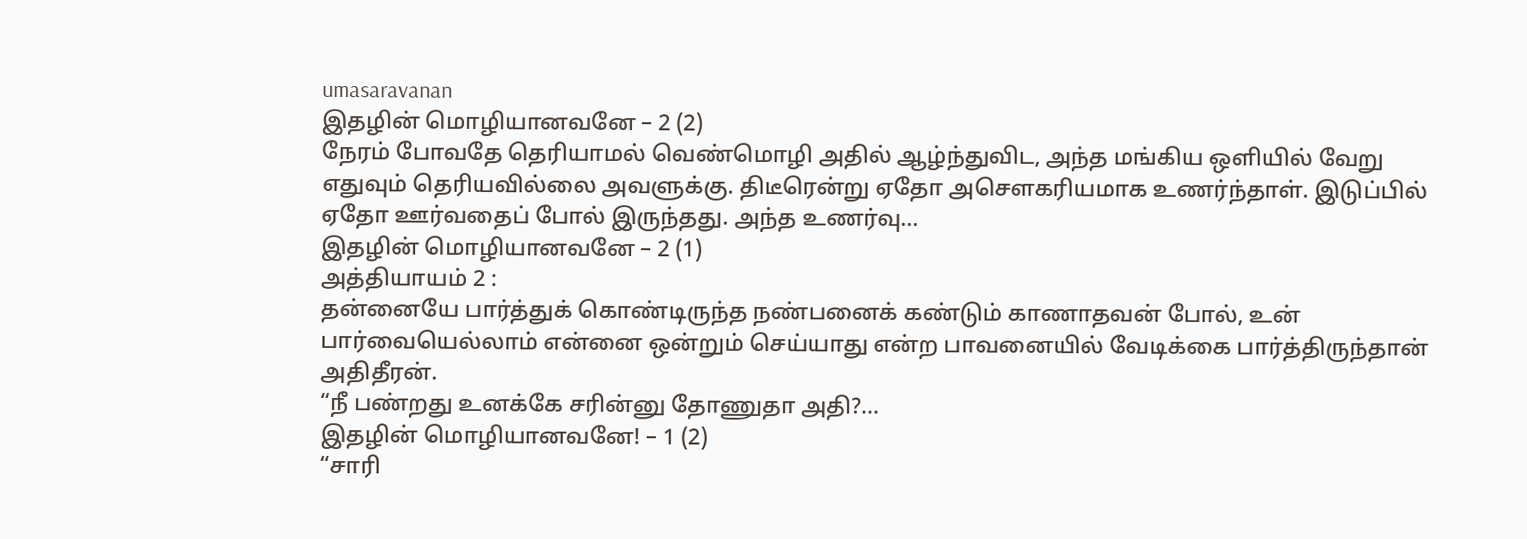umasaravanan
இதழின் மொழியானவனே – 2 (2)
நேரம் போவதே தெரியாமல் வெண்மொழி அதில் ஆழ்ந்துவிட, அந்த மங்கிய ஒளியில் வேறு எதுவும் தெரியவில்லை அவளுக்கு. திடீரென்று ஏதோ அசௌகரியமாக உணர்ந்தாள். இடுப்பில் ஏதோ ஊர்வதைப் போல் இருந்தது. அந்த உணர்வு...
இதழின் மொழியானவனே – 2 (1)
அத்தியாயம் 2 :
தன்னையே பார்த்துக் கொண்டிருந்த நண்பனைக் கண்டும் காணாதவன் போல், உன் பார்வையெல்லாம் என்னை ஒன்றும் செய்யாது என்ற பாவனையில் வேடிக்கை பார்த்திருந்தான் அதிதீரன்.
“நீ பண்றது உனக்கே சரின்னு தோணுதா அதி?...
இதழின் மொழியானவனே! – 1 (2)
“சாரி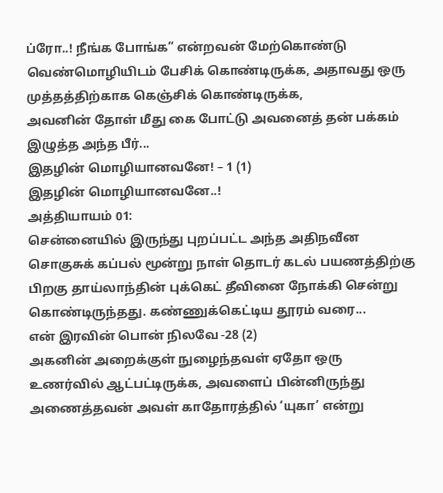ப்ரோ..! நீங்க போங்க” என்றவன் மேற்கொண்டு வெண்மொழியிடம் பேசிக் கொண்டிருக்க, அதாவது ஒரு முத்தத்திற்காக கெஞ்சிக் கொண்டிருக்க,
அவனின் தோள் மீது கை போட்டு அவனைத் தன் பக்கம் இழுத்த அந்த பீர்...
இதழின் மொழியானவனே! – 1 (1)
இதழின் மொழியானவனே..!
அத்தியாயம் 01:
சென்னையில் இருந்து புறப்பட்ட அந்த அதிநவீன சொகுசுக் கப்பல் மூன்று நாள் தொடர் கடல் பயணத்திற்கு பிறகு தாய்லாந்தின் புக்கெட் தீவினை நோக்கி சென்று கொண்டிருந்தது. கண்ணுக்கெட்டிய தூரம் வரை...
என் இரவின் பொன் நிலவே -28 (2)
அகனின் அறைக்குள் நுழைந்தவள் ஏதோ ஒரு உணர்வில் ஆட்பட்டிருக்க, அவளைப் பின்னிருந்து அணைத்தவன் அவள் காதோரத்தில் ‘யுகா’ என்று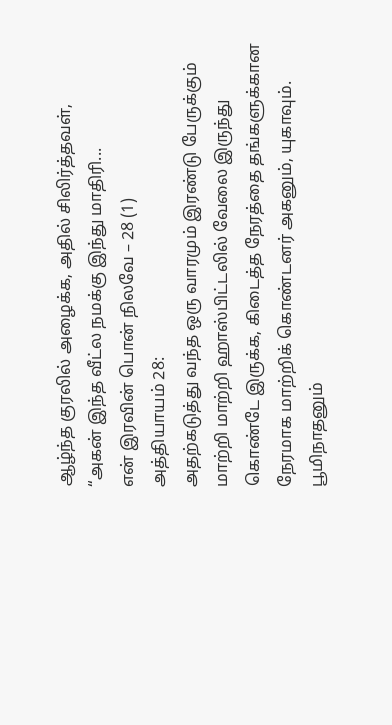ஆழ்ந்த குரலில் அழைக்க, அதில் சிலிர்த்தவள்,
“அகன் இந்த வீட்ல நமக்கு இந்து மாதிரி...
என் இரவின் பொன் நிலவே – 28 (1)
அத்தியாயம் 28:
அதற்கடுத்து வந்த ஒரு வாரமும் இரண்டு பேருக்கும் மாற்றி மாற்றி ஹாஸ்பிட்டலில் வேலை இருந்து கொண்டே இருக்க, கிடைத்த நேரத்தை தங்களுக்கான நேரமாக மாற்றிக் கொண்டனர் அகனும், யுகாவும்.
பூமிநாதனும்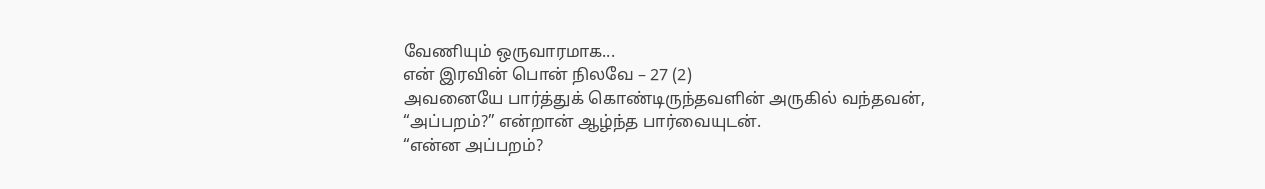வேணியும் ஒருவாரமாக...
என் இரவின் பொன் நிலவே – 27 (2)
அவனையே பார்த்துக் கொண்டிருந்தவளின் அருகில் வந்தவன்,
“அப்பறம்?” என்றான் ஆழ்ந்த பார்வையுடன்.
“என்ன அப்பறம்?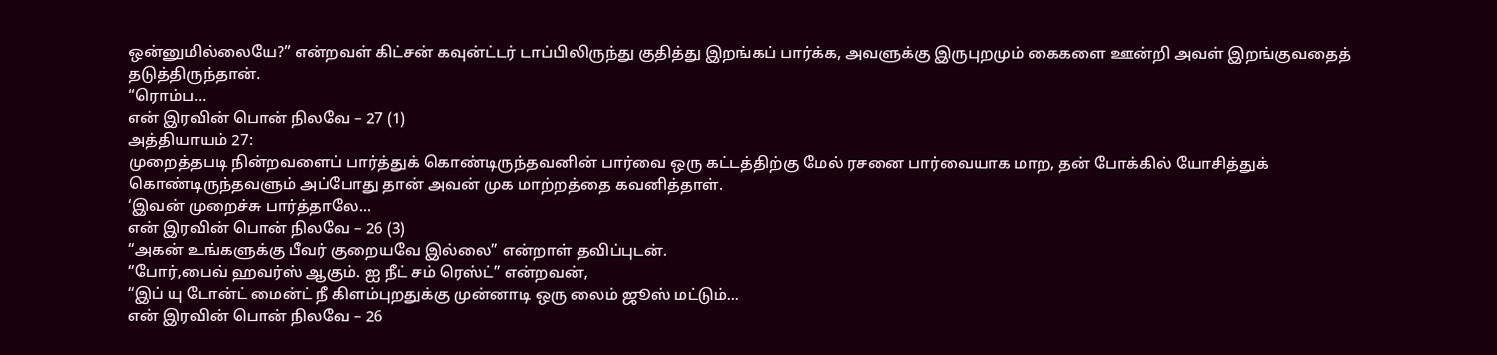ஒன்னுமில்லையே?” என்றவள் கிட்சன் கவுன்ட்டர் டாப்பிலிருந்து குதித்து இறங்கப் பார்க்க, அவளுக்கு இருபுறமும் கைகளை ஊன்றி அவள் இறங்குவதைத் தடுத்திருந்தான்.
“ரொம்ப...
என் இரவின் பொன் நிலவே – 27 (1)
அத்தியாயம் 27:
முறைத்தபடி நின்றவளைப் பார்த்துக் கொண்டிருந்தவனின் பார்வை ஒரு கட்டத்திற்கு மேல் ரசனை பார்வையாக மாற, தன் போக்கில் யோசித்துக் கொண்டிருந்தவளும் அப்போது தான் அவன் முக மாற்றத்தை கவனித்தாள்.
‘இவன் முறைச்சு பார்த்தாலே...
என் இரவின் பொன் நிலவே – 26 (3)
“அகன் உங்களுக்கு பீவர் குறையவே இல்லை” என்றாள் தவிப்புடன்.
“போர்,பைவ் ஹவர்ஸ் ஆகும். ஐ நீட் சம் ரெஸ்ட்” என்றவன்,
“இப் யு டோன்ட் மைன்ட் நீ கிளம்புறதுக்கு முன்னாடி ஒரு லைம் ஜூஸ் மட்டும்...
என் இரவின் பொன் நிலவே – 26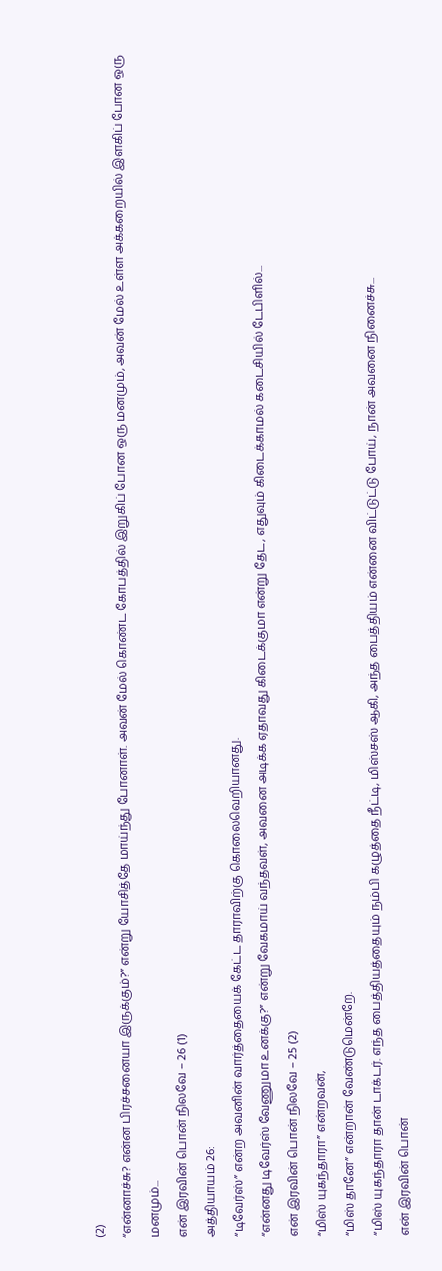(2)
“என்னாச்சு? என்ன பிரச்சனையா இருக்கும்?” என்று யோசித்தே மாய்ந்து போனாள். அவன் மேல் கொண்ட கோபத்தில் இறுகிப் போன ஒரு மனமும், அவன் மேல் உள்ள அக்கறையில் இளகிப் போன ஒரு மனமும்...
என் இரவின் பொன் நிலவே – 26 (1)
அத்தியாயம் 26:
“டிவேர்ஸ்” என்ற அவனின் வார்த்தையைக் கேட்ட தாராவிற்கு கொலைவெறியானது.
“என்னது டிவேர்ஸ் வேணுமா உனக்கு?” என்று வேகமாய் வந்தவள், அவனை அடிக்க ஏதாவது கிடைக்குமா என்று தேட, எதுவும் கிடைக்காமல் கடைசியில் டேபிளில்...
என் இரவின் பொன் நிலவே – 25 (2)
“மிஸ் யுகந்தாரா” என்றவன்,
“மிஸ் தானே” என்றான் வேண்டுமென்றே.
“மிஸ் யுகந்தாரா தான் டாக்டர். எந்த பைத்தியத்தையும் நம்பி கழுத்தை நீட்டி, மிஸ்சஸ் ஆகி, அந்த பைத்தியம் என்னை விட்டுட்டு போய், நான் அவனை நினைச்சு...
என் இரவின் பொன்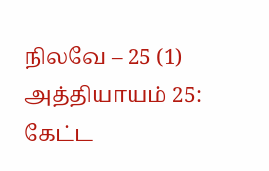நிலவே – 25 (1)
அத்தியாயம் 25:
கேட்ட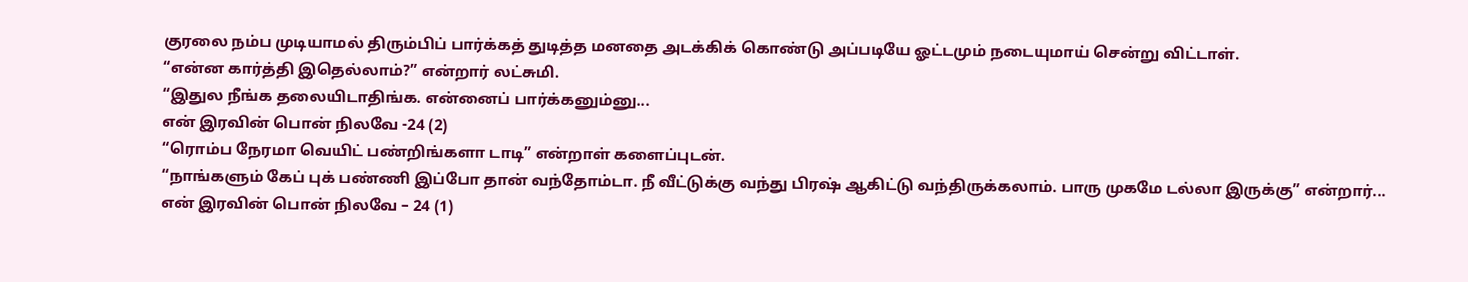குரலை நம்ப முடியாமல் திரும்பிப் பார்க்கத் துடித்த மனதை அடக்கிக் கொண்டு அப்படியே ஓட்டமும் நடையுமாய் சென்று விட்டாள்.
“என்ன கார்த்தி இதெல்லாம்?” என்றார் லட்சுமி.
“இதுல நீங்க தலையிடாதிங்க. என்னைப் பார்க்கனும்னு...
என் இரவின் பொன் நிலவே -24 (2)
“ரொம்ப நேரமா வெயிட் பண்றிங்களா டாடி” என்றாள் களைப்புடன்.
“நாங்களும் கேப் புக் பண்ணி இப்போ தான் வந்தோம்டா. நீ வீட்டுக்கு வந்து பிரஷ் ஆகிட்டு வந்திருக்கலாம். பாரு முகமே டல்லா இருக்கு” என்றார்...
என் இரவின் பொன் நிலவே – 24 (1)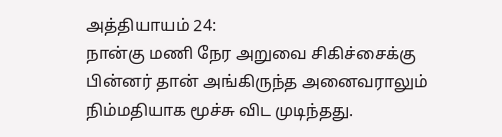அத்தியாயம் 24:
நான்கு மணி நேர அறுவை சிகிச்சைக்கு பின்னர் தான் அங்கிருந்த அனைவராலும் நிம்மதியாக மூச்சு விட முடிந்தது.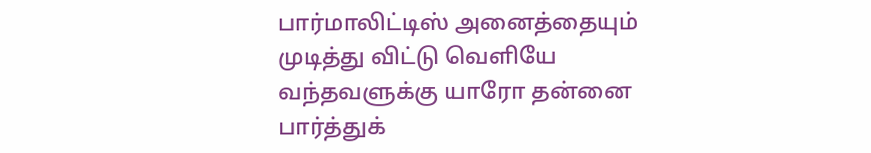பார்மாலிட்டிஸ் அனைத்தையும் முடித்து விட்டு வெளியே வந்தவளுக்கு யாரோ தன்னை பார்த்துக்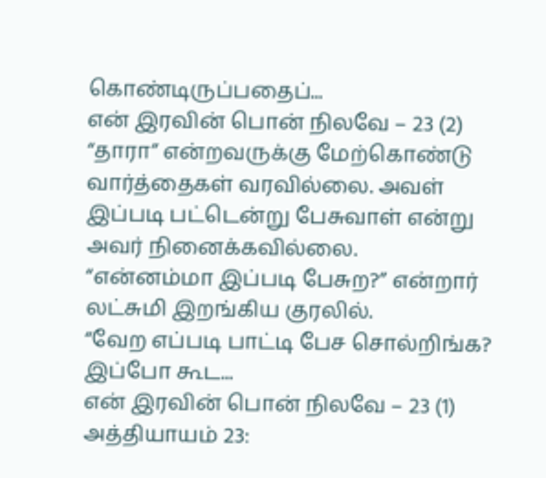கொண்டிருப்பதைப்...
என் இரவின் பொன் நிலவே – 23 (2)
“தாரா” என்றவருக்கு மேற்கொண்டு வார்த்தைகள் வரவில்லை. அவள் இப்படி பட்டென்று பேசுவாள் என்று அவர் நினைக்கவில்லை.
“என்னம்மா இப்படி பேசுற?” என்றார் லட்சுமி இறங்கிய குரலில்.
“வேற எப்படி பாட்டி பேச சொல்றிங்க? இப்போ கூட...
என் இரவின் பொன் நிலவே – 23 (1)
அத்தியாயம் 23: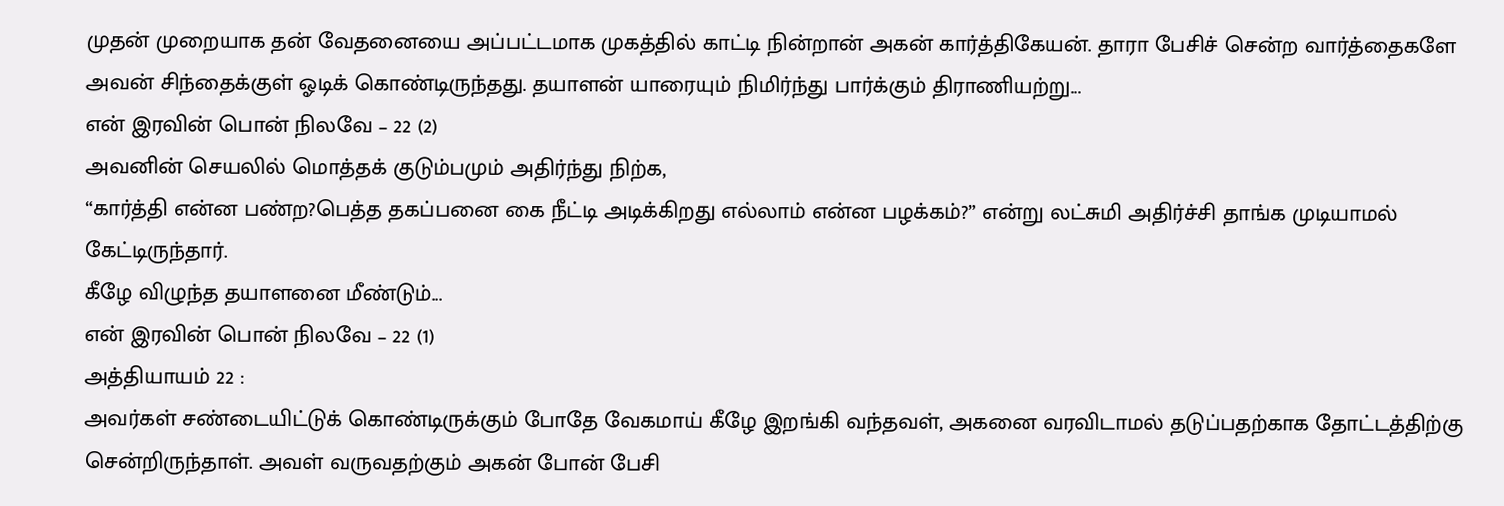முதன் முறையாக தன் வேதனையை அப்பட்டமாக முகத்தில் காட்டி நின்றான் அகன் கார்த்திகேயன். தாரா பேசிச் சென்ற வார்த்தைகளே அவன் சிந்தைக்குள் ஓடிக் கொண்டிருந்தது. தயாளன் யாரையும் நிமிர்ந்து பார்க்கும் திராணியற்று...
என் இரவின் பொன் நிலவே – 22 (2)
அவனின் செயலில் மொத்தக் குடும்பமும் அதிர்ந்து நிற்க,
“கார்த்தி என்ன பண்ற?பெத்த தகப்பனை கை நீட்டி அடிக்கிறது எல்லாம் என்ன பழக்கம்?” என்று லட்சுமி அதிர்ச்சி தாங்க முடியாமல் கேட்டிருந்தார்.
கீழே விழுந்த தயாளனை மீண்டும்...
என் இரவின் பொன் நிலவே – 22 (1)
அத்தியாயம் 22 :
அவர்கள் சண்டையிட்டுக் கொண்டிருக்கும் போதே வேகமாய் கீழே இறங்கி வந்தவள், அகனை வரவிடாமல் தடுப்பதற்காக தோட்டத்திற்கு சென்றிருந்தாள். அவள் வருவதற்கும் அகன் போன் பேசி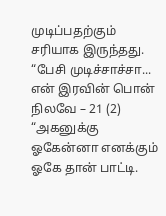முடிப்பதற்கும் சரியாக இருந்தது.
“பேசி முடிச்சாச்சா...
என் இரவின் பொன் நிலவே – 21 (2)
“அகனுக்கு ஓகேன்னா எனக்கும் ஓகே தான் பாட்டி.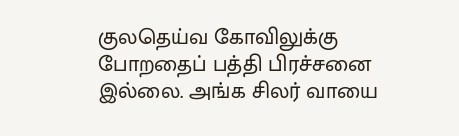குலதெய்வ கோவிலுக்கு போறதைப் பத்தி பிரச்சனை இல்லை. அங்க சிலர் வாயை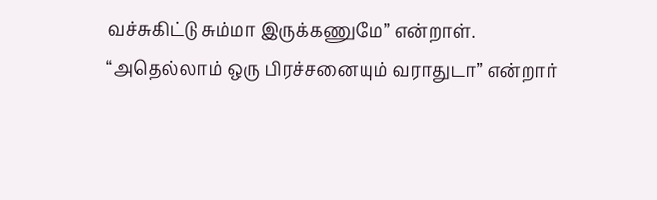வச்சுகிட்டு சும்மா இருக்கணுமே” என்றாள்.
“அதெல்லாம் ஒரு பிரச்சனையும் வராதுடா” என்றார்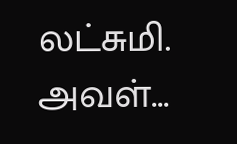லட்சுமி.
அவள்...